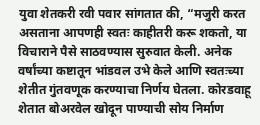युवा शेतकरी रवी पवार सांगतात की, “मजुरी करत असताना आपणही स्वतः काहीतरी करू शकतो, या विचाराने पैसे साठवण्यास सुरुवात केली. अनेक वर्षांच्या कष्टातून भांडवल उभे केले आणि स्वतःच्या शेतीत गुंतवणूक करण्याचा निर्णय घेतला. कोरडवाहू शेतात बोअरवेल खोदून पाण्याची सोय निर्माण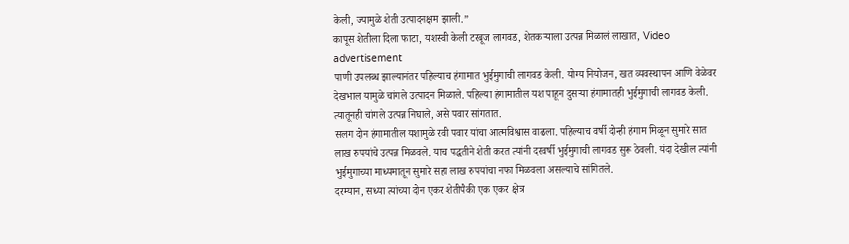केली, ज्यामुळे शेती उत्पादनक्षम झाली.”
कापूस शेतीला दिला फाटा, यशस्वी केली टरबूज लागवड, शेतकऱ्याला उत्पन्न मिळालं लाखात, Video
advertisement
पाणी उपलब्ध झाल्यानंतर पहिल्याच हंगामात भुईमुगाची लागवड केली. योग्य नियोजन, खत व्यवस्थापन आणि वेळेवर देखभाल यामुळे चांगले उत्पादन मिळाले. पहिल्या हंगामातील यश पाहून दुसऱ्या हंगामातही भुईमुगाची लागवड केली. त्यातूनही चांगले उत्पन्न निघाले, असे पवार सांगतात.
सलग दोन हंगामातील यशामुळे रवी पवार यांचा आत्मविश्वास वाढला. पहिल्याच वर्षी दोन्ही हंगाम मिळून सुमारे सात लाख रुपयांचे उत्पन्न मिळवले. याच पद्धतीने शेती करत त्यांनी दरवर्षी भुईमुगाची लागवड सुरू ठेवली. यंदा देखील त्यांनी भुईमुगाच्या माध्यमातून सुमारे सहा लाख रुपयांचा नफा मिळवला असल्याचे सांगितले.
दरम्यान, सध्या त्यांच्या दोन एकर शेतीपैकी एक एकर क्षेत्र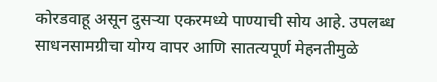कोरडवाहू असून दुसऱ्या एकरमध्ये पाण्याची सोय आहे. उपलब्ध साधनसामग्रीचा योग्य वापर आणि सातत्यपूर्ण मेहनतीमुळे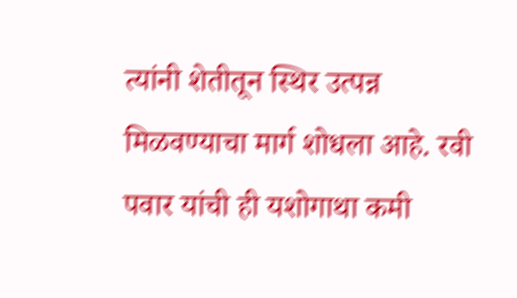त्यांनी शेतीतून स्थिर उत्पन्न मिळवण्याचा मार्ग शोधला आहे. रवी पवार यांची ही यशोगाथा कमी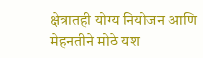क्षेत्रातही योग्य नियोजन आणि मेहनतीने मोठे यश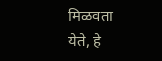मिळवता येते, हे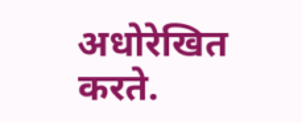अधोरेखित करते.